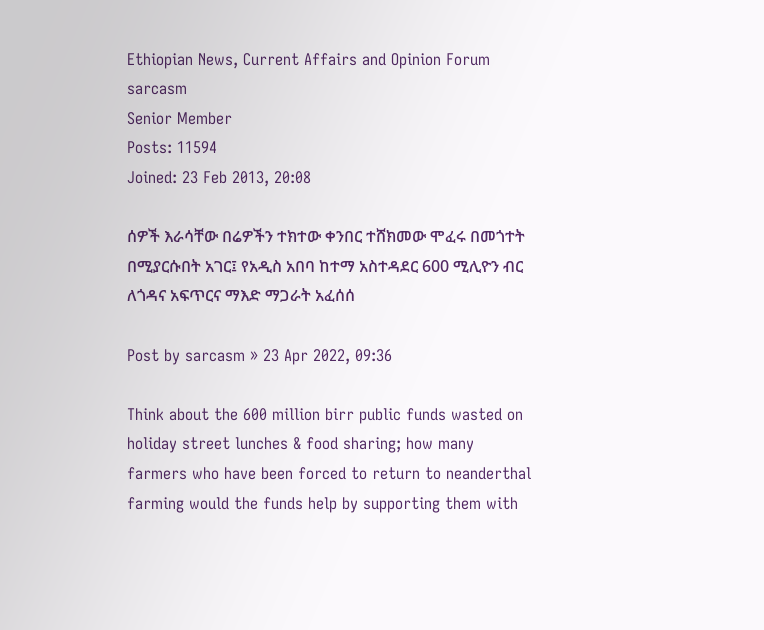Ethiopian News, Current Affairs and Opinion Forum
sarcasm
Senior Member
Posts: 11594
Joined: 23 Feb 2013, 20:08

ሰዎች እራሳቸው በሬዎችን ተክተው ቀንበር ተሸክመው ሞፈሩ በመጎተት በሚያርሱበት አገር፤ የአዲስ አበባ ከተማ አስተዳደር 600 ሚሊዮን ብር ለጎዳና አፍጥርና ማእድ ማጋራት አፈሰሰ

Post by sarcasm » 23 Apr 2022, 09:36

Think about the 600 million birr public funds wasted on holiday street lunches & food sharing; how many farmers who have been forced to return to neanderthal farming would the funds help by supporting them with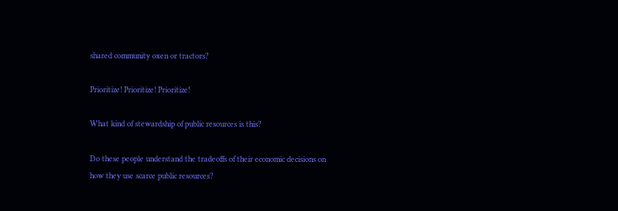shared community oxen or tractors?

Prioritize! Prioritize! Prioritize!

What kind of stewardship of public resources is this?

Do these people understand the tradeoffs of their economic decisions on how they use scarce public resources?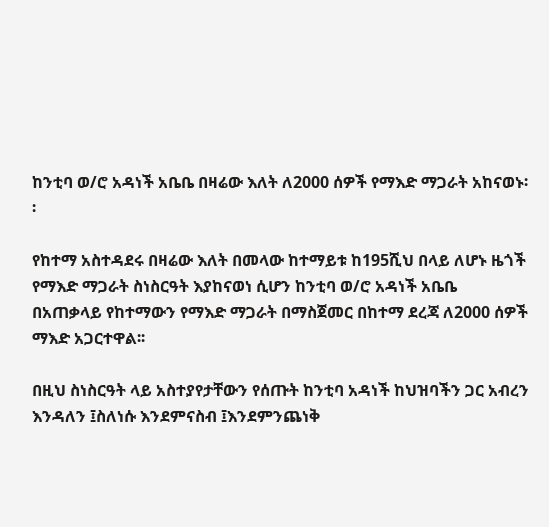ከንቲባ ወ/ሮ አዳነች አቤቤ በዛሬው እለት ለ2000 ሰዎች የማእድ ማጋራት አከናወኑ፡፡

የከተማ አስተዳደሩ በዛሬው እለት በመላው ከተማይቱ ከ195ሺህ በላይ ለሆኑ ዜጎች የማእድ ማጋራት ስነስርዓት እያከናወነ ሲሆን ከንቲባ ወ/ሮ አዳነች አቤቤ በአጠቃላይ የከተማውን የማእድ ማጋራት በማስጀመር በከተማ ደረጃ ለ2000 ሰዎች ማእድ አጋርተዋል፡፡

በዚህ ስነስርዓት ላይ አስተያየታቸውን የሰጡት ከንቲባ አዳነች ከህዝባችን ጋር አብረን እንዳለን ፤ስለነሱ እንደምናስብ ፤እንደምንጨነቅ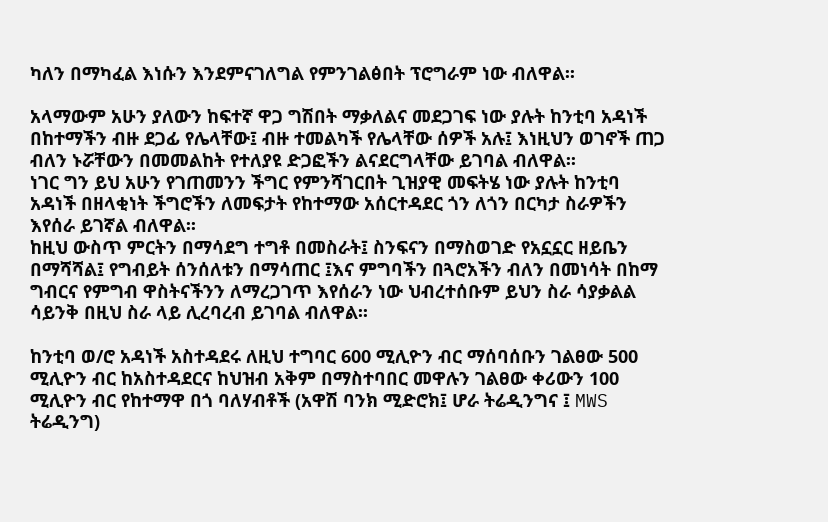ካለን በማካፈል እነሱን እንደምናገለግል የምንገልፅበት ፕሮግራም ነው ብለዋል፡፡

አላማውም አሁን ያለውን ከፍተኛ ዋጋ ግሽበት ማቃለልና መደጋገፍ ነው ያሉት ከንቲባ አዳነች በከተማችን ብዙ ደጋፊ የሌላቸው፤ ብዙ ተመልካች የሌላቸው ሰዎች አሉ፤ እነዚህን ወገኖች ጠጋ ብለን ኑሯቸውን በመመልከት የተለያዩ ድጋፎችን ልናደርግላቸው ይገባል ብለዋል፡፡
ነገር ግን ይህ አሁን የገጠመንን ችግር የምንሻገርበት ጊዝያዊ መፍትሄ ነው ያሉት ከንቲባ አዳነች በዘላቂነት ችግሮችን ለመፍታት የከተማው አሰርተዳደር ጎን ለጎን በርካታ ስራዎችን እየሰራ ይገኛል ብለዋል፡፡
ከዚህ ውስጥ ምርትን በማሳደግ ተግቶ በመስራት፤ ስንፍናን በማስወገድ የአኗኗር ዘይቤን በማሻሻል፤ የግብይት ሰንሰለቱን በማሳጠር ፤እና ምግባችን በጓሮአችን ብለን በመነሳት በከማ ግብርና የምግብ ዋስትናችንን ለማረጋገጥ እየሰራን ነው ህብረተሰቡም ይህን ስራ ሳያቃልል ሳይንቅ በዚህ ስራ ላይ ሊረባረብ ይገባል ብለዋል፡፡

ከንቲባ ወ/ሮ አዳነች አስተዳደሩ ለዚህ ተግባር 600 ሚሊዮን ብር ማሰባሰቡን ገልፀው 500 ሚሊዮን ብር ከአስተዳደርና ከህዝብ አቅም በማስተባበር መዋሉን ገልፀው ቀሪውን 100 ሚሊዮን ብር የከተማዋ በጎ ባለሃብቶች (አዋሽ ባንክ ሚድሮክ፤ ሆራ ትሬዲንግና ፤ MWS ትሬዲንግ)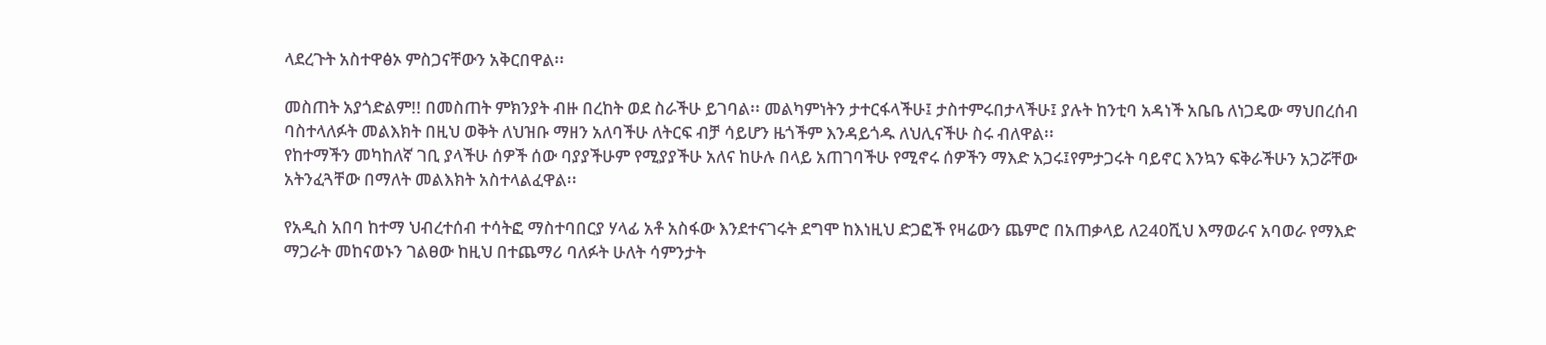ላደረጉት አስተዋፅኦ ምስጋናቸውን አቅርበዋል፡፡

መስጠት አያጎድልም!! በመስጠት ምክንያት ብዙ በረከት ወደ ስራችሁ ይገባል፡፡ መልካምነትን ታተርፋላችሁ፤ ታስተምሩበታላችሁ፤ ያሉት ከንቲባ አዳነች አቤቤ ለነጋዴው ማህበረሰብ ባስተላለፉት መልእክት በዚህ ወቅት ለህዝቡ ማዘን አለባችሁ ለትርፍ ብቻ ሳይሆን ዜጎችም እንዳይጎዱ ለህሊናችሁ ስሩ ብለዋል፡፡
የከተማችን መካከለኛ ገቢ ያላችሁ ሰዎች ሰው ባያያችሁም የሚያያችሁ አለና ከሁሉ በላይ አጠገባችሁ የሚኖሩ ሰዎችን ማእድ አጋሩ፤የምታጋሩት ባይኖር እንኳን ፍቅራችሁን አጋሯቸው አትንፈጓቸው በማለት መልእክት አስተላልፈዋል፡፡

የአዲስ አበባ ከተማ ህብረተሰብ ተሳትፎ ማስተባበርያ ሃላፊ አቶ አስፋው እንደተናገሩት ደግሞ ከእነዚህ ድጋፎች የዛሬውን ጨምሮ በአጠቃላይ ለ240ሺህ እማወራና አባወራ የማእድ ማጋራት መከናወኑን ገልፀው ከዚህ በተጨማሪ ባለፉት ሁለት ሳምንታት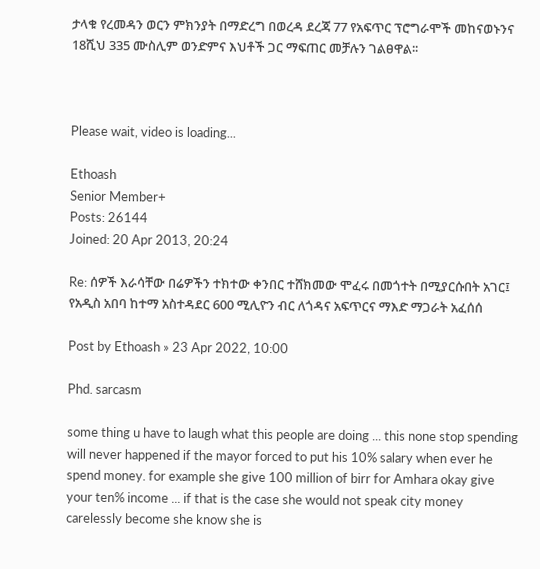ታላቁ የረመዳን ወርን ምክንያት በማድረግ በወረዳ ደረጃ 77 የአፍጥር ፕሮግራሞች መከናወኑንና 18ሺህ 335 ሙስሊም ወንድምና እህቶች ጋር ማፍጠር መቻሉን ገልፀዋል፡፡



Please wait, video is loading...

Ethoash
Senior Member+
Posts: 26144
Joined: 20 Apr 2013, 20:24

Re: ሰዎች እራሳቸው በሬዎችን ተክተው ቀንበር ተሸክመው ሞፈሩ በመጎተት በሚያርሱበት አገር፤ የአዲስ አበባ ከተማ አስተዳደር 600 ሚሊዮን ብር ለጎዳና አፍጥርና ማእድ ማጋራት አፈሰሰ

Post by Ethoash » 23 Apr 2022, 10:00

Phd. sarcasm

some thing u have to laugh what this people are doing ... this none stop spending will never happened if the mayor forced to put his 10% salary when ever he spend money. for example she give 100 million of birr for Amhara okay give your ten% income ... if that is the case she would not speak city money carelessly become she know she is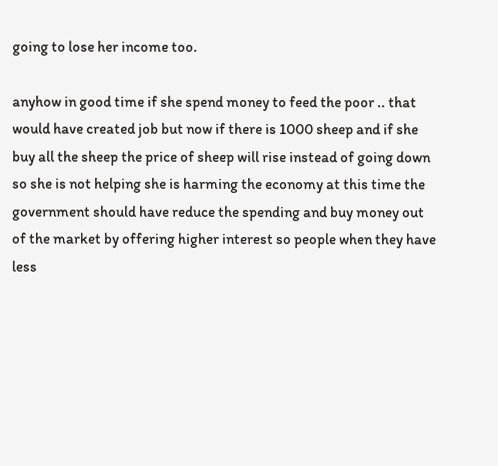going to lose her income too.

anyhow in good time if she spend money to feed the poor .. that would have created job but now if there is 1000 sheep and if she buy all the sheep the price of sheep will rise instead of going down so she is not helping she is harming the economy at this time the government should have reduce the spending and buy money out of the market by offering higher interest so people when they have less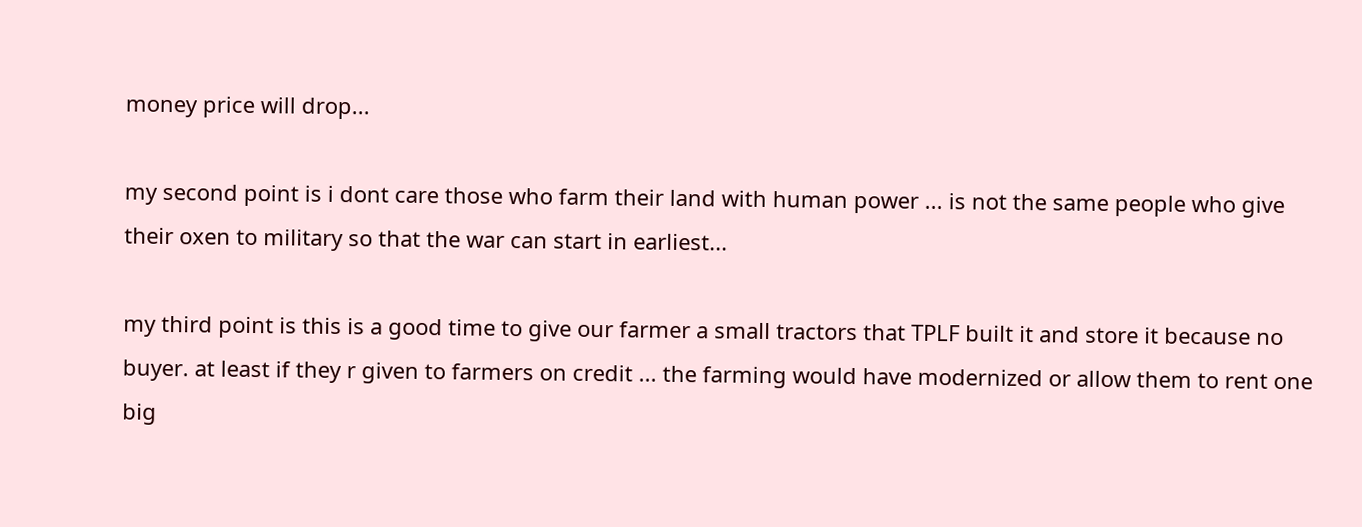money price will drop...

my second point is i dont care those who farm their land with human power ... is not the same people who give their oxen to military so that the war can start in earliest...

my third point is this is a good time to give our farmer a small tractors that TPLF built it and store it because no buyer. at least if they r given to farmers on credit ... the farming would have modernized or allow them to rent one big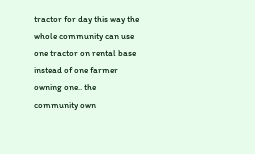tractor for day this way the whole community can use one tractor on rental base instead of one farmer owning one.. the community own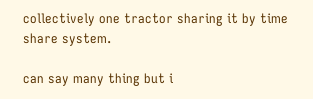collectively one tractor sharing it by time share system.

can say many thing but i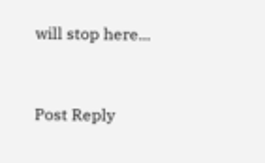will stop here...


Post Reply